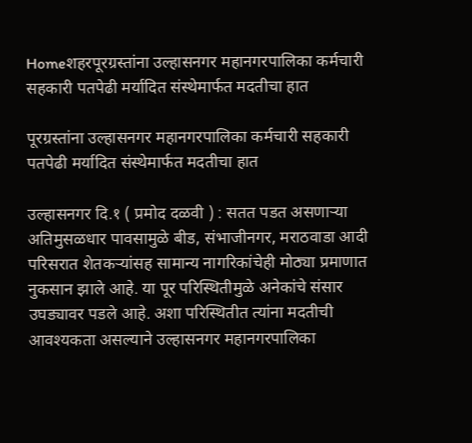Homeशहरपूरग्रस्तांना उल्हासनगर महानगरपालिका कर्मचारी सहकारी पतपेढी मर्यादित संस्थेमार्फत मदतीचा हात

पूरग्रस्तांना उल्हासनगर महानगरपालिका कर्मचारी सहकारी पतपेढी मर्यादित संस्थेमार्फत मदतीचा हात

उल्हासनगर दि.१ ( प्रमोद दळवी ) : सतत पडत असणाऱ्या अतिमुसळधार पावसामुळे बीड, संभाजीनगर, मराठवाडा आदी परिसरात शेतकऱ्यांसह सामान्य नागरिकांचेही मोठ्या प्रमाणात नुकसान झाले आहे. या पूर परिस्थितीमुळे अनेकांचे संसार उघड्यावर पडले आहे. अशा परिस्थितीत त्यांना मदतीची आवश्यकता असल्याने उल्हासनगर महानगरपालिका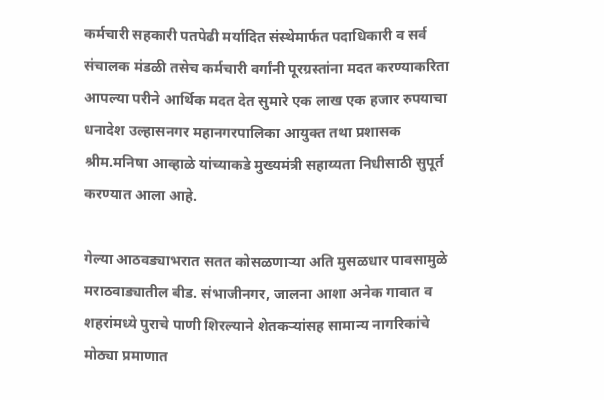कर्मचारी सहकारी पतपेढी मर्यादित संस्थेमार्फत पदाधिकारी व सर्व संचालक मंडळी तसेच कर्मचारी वर्गांनी पूरग्रस्तांना मदत करण्याकरिता आपल्या परीने आर्थिक मदत देत सुमारे एक लाख एक हजार रुपयाचा धनादेश उल्हासनगर महानगरपालिका आयुक्त तथा प्रशासक श्रीम.मनिषा आव्हाळे यांच्याकडे मुख्यमंत्री सहाय्यता निधीसाठी सुपूर्त करण्यात आला आहे.

गेल्या आठवड्याभरात सतत कोसळणाऱ्या अति मुसळधार पावसामुळे मराठवाड्यातील बीड. संभाजीनगर, जालना आशा अनेक गावात व शहरांमध्ये पुराचे पाणी शिरल्याने शेतकऱ्यांसह सामान्य नागरिकांचे मोठ्या प्रमाणात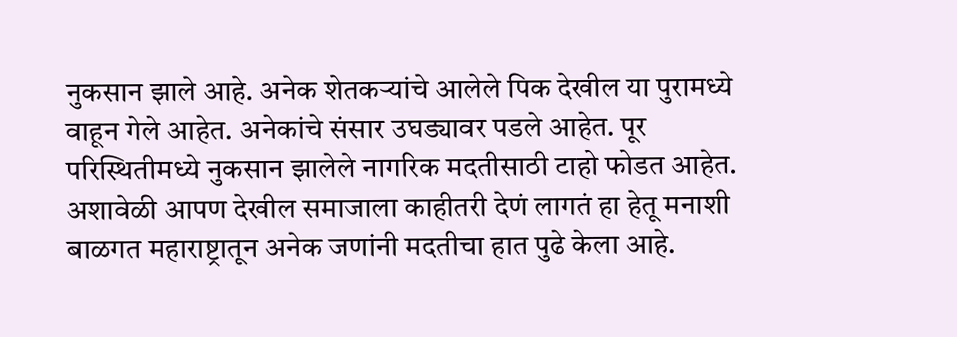नुकसान झाले आहे. अनेक शेतकऱ्यांचे आलेले पिक देखील या पुरामध्ये वाहून गेले आहेत. अनेकांचे संसार उघड्यावर पडले आहेत. पूर परिस्थितीमध्ये नुकसान झालेले नागरिक मदतीसाठी टाहो फोडत आहेत. अशावेळी आपण देखील समाजाला काहीतरी देणं लागतं हा हेतू मनाशी बाळगत महाराष्ट्रातून अनेक जणांनी मदतीचा हात पुढे केला आहे.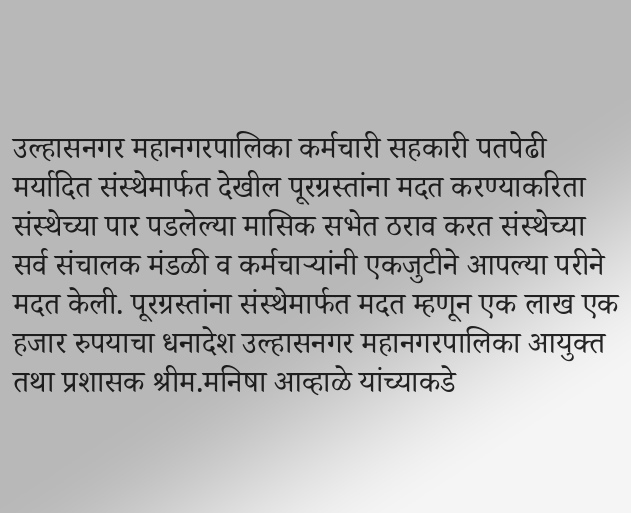उल्हासनगर महानगरपालिका कर्मचारी सहकारी पतपेढी मर्यादित संस्थेमार्फत देखील पूरग्रस्तांना मदत करण्याकरिता संस्थेच्या पार पडलेल्या मासिक सभेत ठराव करत संस्थेच्या सर्व संचालक मंडळी व कर्मचाऱ्यांनी एकजुटीने आपल्या परीने मदत केली. पूरग्रस्तांना संस्थेमार्फत मदत म्हणून एक लाख एक हजार रुपयाचा धनादेश उल्हासनगर महानगरपालिका आयुक्त तथा प्रशासक श्रीम.मनिषा आव्हाळे यांच्याकडे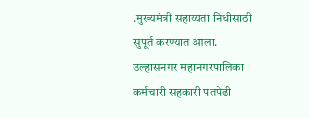.मुख्यमंत्री सहाय्यता निधीसाठी सुपूर्त करण्यात आला. उल्हासनगर महानगरपालिका कर्मचारी सहकारी पतपेढी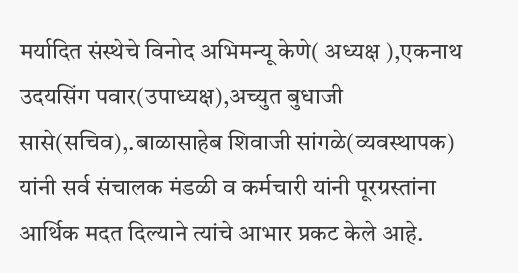मर्यादित संस्थेचे विनोद अभिमन्यू केणे( अध्यक्ष ),एकनाथ उदयसिंग पवार(उपाध्यक्ष),अच्युत बुधाजी सासे(सचिव),.बाळासाहेब शिवाजी सांगळे(व्यवस्थापक) यांनी सर्व संचालक मंडळी व कर्मचारी यांनी पूरग्रस्तांना आर्थिक मदत दिल्याने त्यांचे आभार प्रकट केले आहे.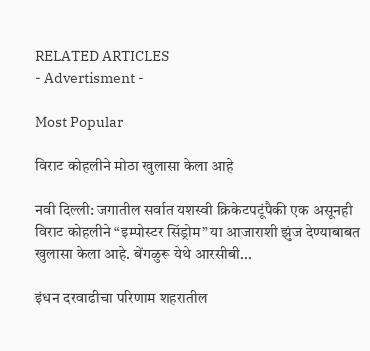RELATED ARTICLES
- Advertisment -

Most Popular

विराट कोहलीने मोठा खुलासा केला आहे

नवी दिल्ली: जगातील सर्वात यशस्वी क्रिकेटपटूंपैकी एक असूनही विराट कोहलीने “इम्पोस्टर सिंड्रोम” या आजाराशी झुंज देण्याबाबत खुलासा केला आहे. बेंगळुरू येथे आरसीबी...

इंधन दरवाढीचा परिणाम शहरातील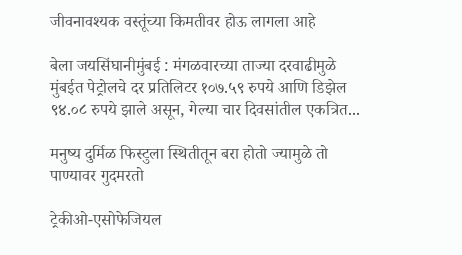जीवनावश्यक वस्तूंच्या किमतीवर होऊ लागला आहे

बेला जयसिंघानीमुंबई : मंगळवारच्या ताज्या दरवाढीमुळे मुंबईत पेट्रोलचे दर प्रतिलिटर १०७.५९ रुपये आणि डिझेल ९४.०८ रुपये झाले असून, गेल्या चार दिवसांतील एकत्रित...

मनुष्य दुर्मिळ फिस्टुला स्थितीतून बरा होतो ज्यामुळे तो पाण्यावर गुदमरतो

ट्रेकीओ-एसोफेजियल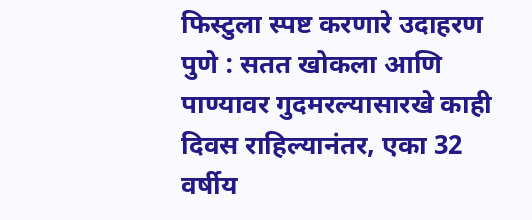फिस्टुला स्पष्ट करणारे उदाहरण पुणे : सतत खोकला आणि पाण्यावर गुदमरल्यासारखे काही दिवस राहिल्यानंतर, एका 32 वर्षीय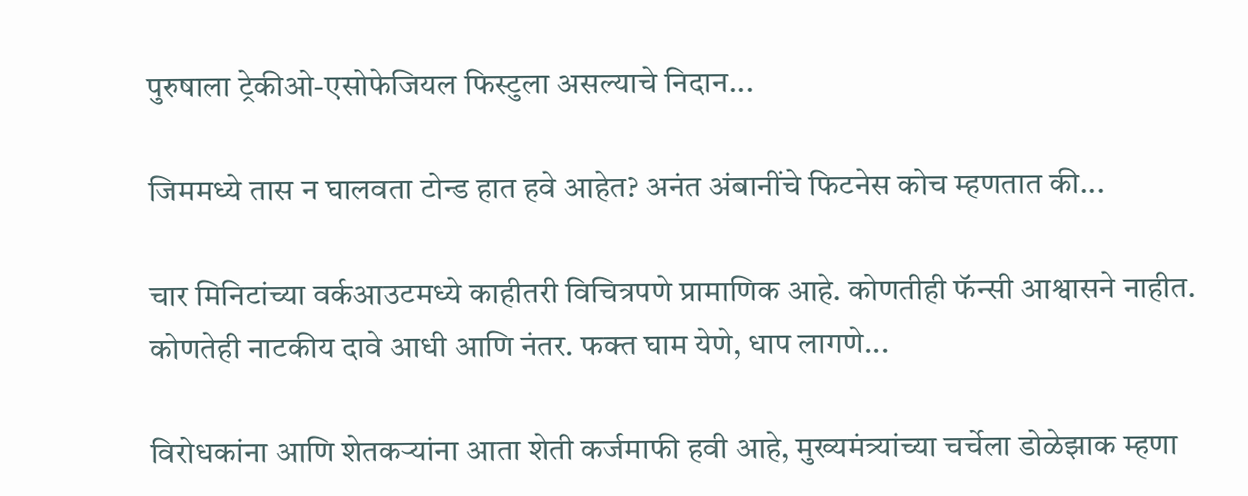पुरुषाला ट्रेकीओ-एसोफेजियल फिस्टुला असल्याचे निदान...

जिममध्ये तास न घालवता टोन्ड हात हवे आहेत? अनंत अंबानींचे फिटनेस कोच म्हणतात की...

चार मिनिटांच्या वर्कआउटमध्ये काहीतरी विचित्रपणे प्रामाणिक आहे. कोणतीही फॅन्सी आश्वासने नाहीत. कोणतेही नाटकीय दावे आधी आणि नंतर. फक्त घाम येणे, धाप लागणे...

विरोधकांना आणि शेतकऱ्यांना आता शेती कर्जमाफी हवी आहे, मुख्यमंत्र्यांच्या चर्चेला डोळेझाक म्हणा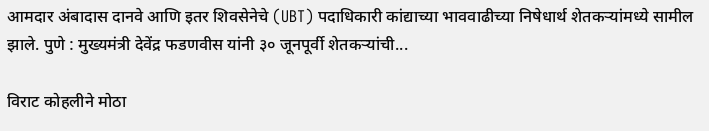आमदार अंबादास दानवे आणि इतर शिवसेनेचे (UBT) पदाधिकारी कांद्याच्या भाववाढीच्या निषेधार्थ शेतकऱ्यांमध्ये सामील झाले. पुणे : मुख्यमंत्री देवेंद्र फडणवीस यांनी ३० जूनपूर्वी शेतकऱ्यांची...

विराट कोहलीने मोठा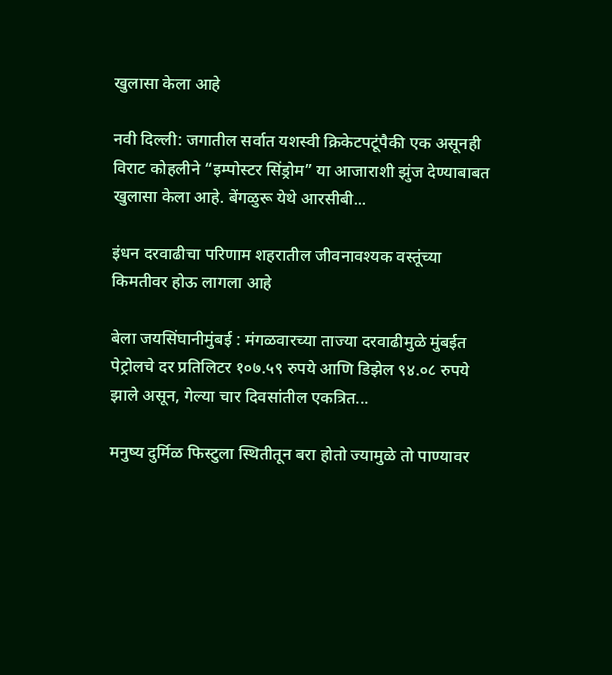खुलासा केला आहे

नवी दिल्ली: जगातील सर्वात यशस्वी क्रिकेटपटूंपैकी एक असूनही विराट कोहलीने “इम्पोस्टर सिंड्रोम” या आजाराशी झुंज देण्याबाबत खुलासा केला आहे. बेंगळुरू येथे आरसीबी...

इंधन दरवाढीचा परिणाम शहरातील जीवनावश्यक वस्तूंच्या किमतीवर होऊ लागला आहे

बेला जयसिंघानीमुंबई : मंगळवारच्या ताज्या दरवाढीमुळे मुंबईत पेट्रोलचे दर प्रतिलिटर १०७.५९ रुपये आणि डिझेल ९४.०८ रुपये झाले असून, गेल्या चार दिवसांतील एकत्रित...

मनुष्य दुर्मिळ फिस्टुला स्थितीतून बरा होतो ज्यामुळे तो पाण्यावर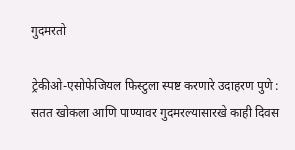गुदमरतो

ट्रेकीओ-एसोफेजियल फिस्टुला स्पष्ट करणारे उदाहरण पुणे : सतत खोकला आणि पाण्यावर गुदमरल्यासारखे काही दिवस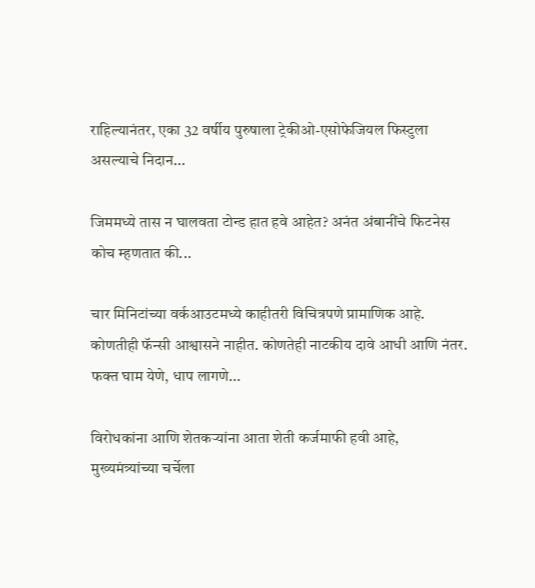राहिल्यानंतर, एका 32 वर्षीय पुरुषाला ट्रेकीओ-एसोफेजियल फिस्टुला असल्याचे निदान...

जिममध्ये तास न घालवता टोन्ड हात हवे आहेत? अनंत अंबानींचे फिटनेस कोच म्हणतात की...

चार मिनिटांच्या वर्कआउटमध्ये काहीतरी विचित्रपणे प्रामाणिक आहे. कोणतीही फॅन्सी आश्वासने नाहीत. कोणतेही नाटकीय दावे आधी आणि नंतर. फक्त घाम येणे, धाप लागणे...

विरोधकांना आणि शेतकऱ्यांना आता शेती कर्जमाफी हवी आहे, मुख्यमंत्र्यांच्या चर्चेला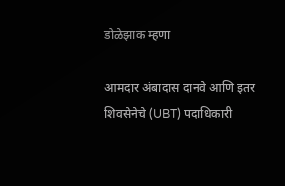डोळेझाक म्हणा

आमदार अंबादास दानवे आणि इतर शिवसेनेचे (UBT) पदाधिकारी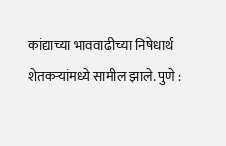कांद्याच्या भाववाढीच्या निषेधार्थ शेतकऱ्यांमध्ये सामील झाले. पुणे :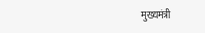मुख्यमंत्री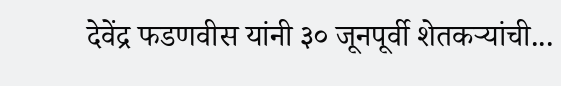देवेंद्र फडणवीस यांनी ३० जूनपूर्वी शेतकऱ्यांची...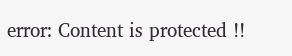error: Content is protected !!